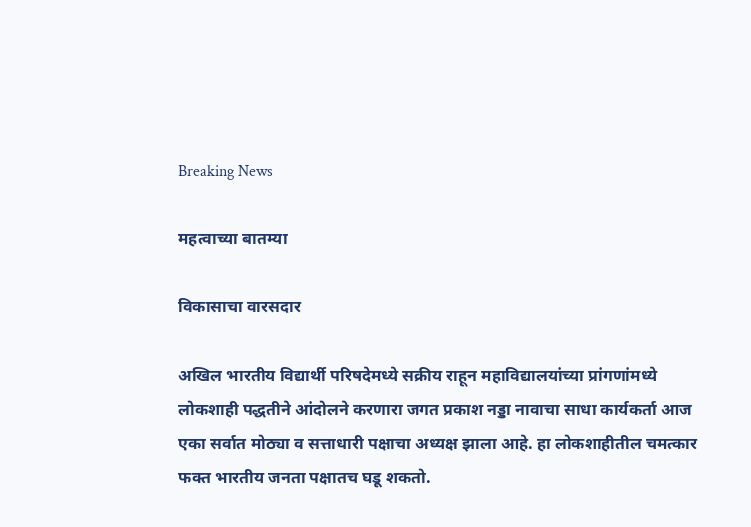Breaking News

महत्वाच्या बातम्या

विकासाचा वारसदार

अखिल भारतीय विद्यार्थी परिषदेमध्ये सक्रीय राहून महाविद्यालयांच्या प्रांगणांमध्ये लोकशाही पद्धतीने आंदोलने करणारा जगत प्रकाश नड्डा नावाचा साधा कार्यकर्ता आज एका सर्वात मोठ्या व सत्ताधारी पक्षाचा अध्यक्ष झाला आहे. हा लोकशाहीतील चमत्कार फक्त भारतीय जनता पक्षातच घडू शकतो.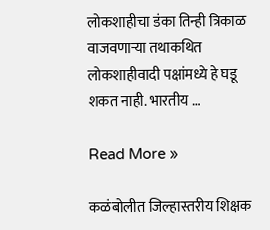लोकशाहीचा डंका तिन्ही त्रिकाळ वाजवणार्‍या तथाकथित लोकशाहीवादी पक्षांमध्ये हे घडू शकत नाही. भारतीय …

Read More »

कळंबोलीत जिल्हास्तरीय शिक्षक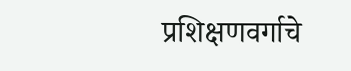प्रशिक्षणवर्गाचे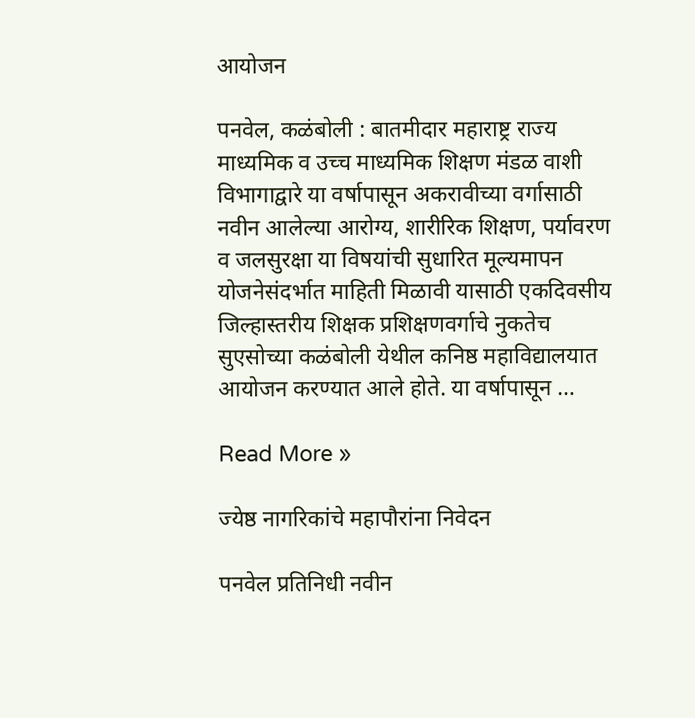आयोजन

पनवेल, कळंबोली : बातमीदार महाराष्ट्र राज्य माध्यमिक व उच्च माध्यमिक शिक्षण मंडळ वाशी विभागाद्वारे या वर्षापासून अकरावीच्या वर्गासाठी नवीन आलेल्या आरोग्य, शारीरिक शिक्षण, पर्यावरण व जलसुरक्षा या विषयांची सुधारित मूल्यमापन योजनेसंदर्भात माहिती मिळावी यासाठी एकदिवसीय जिल्हास्तरीय शिक्षक प्रशिक्षणवर्गाचे नुकतेच सुएसोच्या कळंबोली येथील कनिष्ठ महाविद्यालयात आयोजन करण्यात आले होते. या वर्षापासून …

Read More »

ज्येष्ठ नागरिकांचे महापौरांना निवेदन

पनवेल प्रतिनिधी नवीन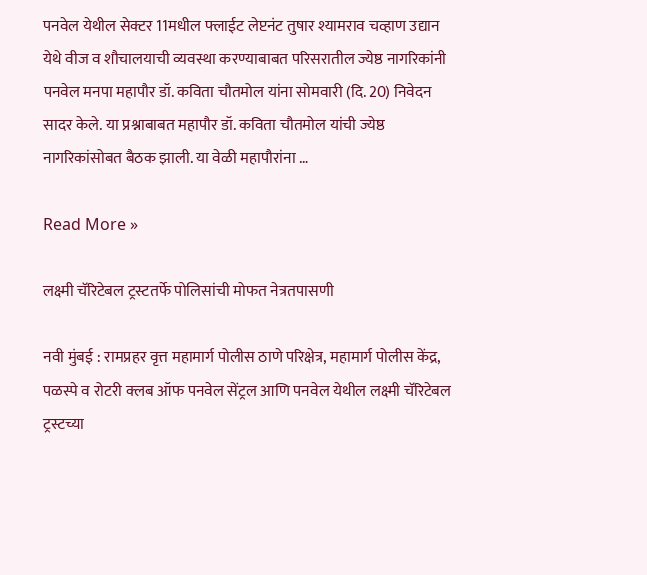पनवेल येथील सेक्टर 11मधील फ्लाईट लेप्टनंट तुषार श्यामराव चव्हाण उद्यान येथे वीज व शौचालयाची व्यवस्था करण्याबाबत परिसरातील ज्येष्ठ नागरिकांनी पनवेल मनपा महापौर डॉ. कविता चौतमोल यांना सोमवारी (दि. 20) निवेदन सादर केले. या प्रश्नाबाबत महापौर डॉ. कविता चौतमोल यांची ज्येष्ठ नागरिकांसोबत बैठक झाली. या वेळी महापौरांना …

Read More »

लक्ष्मी चॅरिटेबल ट्रस्टतर्फे पोलिसांची मोफत नेत्रतपासणी

नवी मुंबई : रामप्रहर वृत्त महामार्ग पोलीस ठाणे परिक्षेत्र, महामार्ग पोलीस केंद्र, पळस्पे व रोटरी क्लब ऑफ पनवेल सेंट्रल आणि पनवेल येथील लक्ष्मी चॅरिटेबल ट्रस्टच्या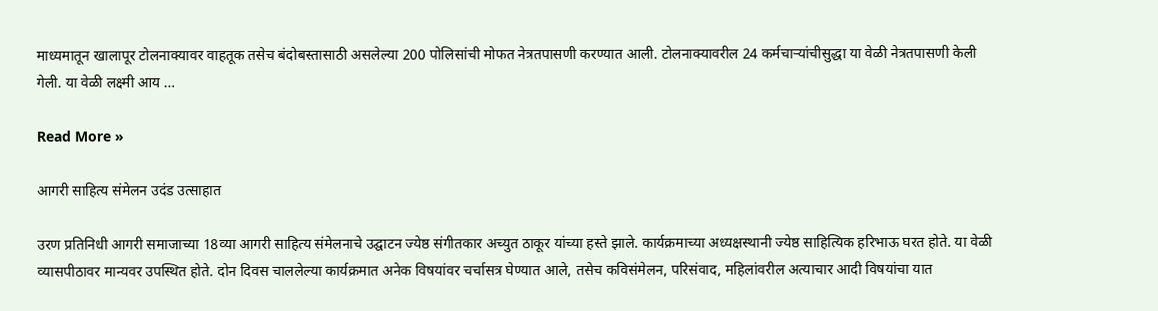माध्यमातून खालापूर टोलनाक्यावर वाहतूक तसेच बंदोबस्तासाठी असलेल्या 200 पोलिसांची मोफत नेत्रतपासणी करण्यात आली. टोलनाक्यावरील 24 कर्मचार्‍यांचीसुद्धा या वेळी नेत्रतपासणी केली गेली. या वेळी लक्ष्मी आय …

Read More »

आगरी साहित्य संमेलन उदंड उत्साहात

उरण प्रतिनिधी आगरी समाजाच्या 18व्या आगरी साहित्य संमेलनाचे उद्घाटन ज्येष्ठ संगीतकार अच्युत ठाकूर यांच्या हस्ते झाले. कार्यक्रमाच्या अध्यक्षस्थानी ज्येष्ठ साहित्यिक हरिभाऊ घरत होते. या वेळी व्यासपीठावर मान्यवर उपस्थित होते. दोन दिवस चाललेल्या कार्यक्रमात अनेक विषयांवर चर्चासत्र घेण्यात आले, तसेच कविसंमेलन, परिसंवाद, महिलांवरील अत्याचार आदी विषयांचा यात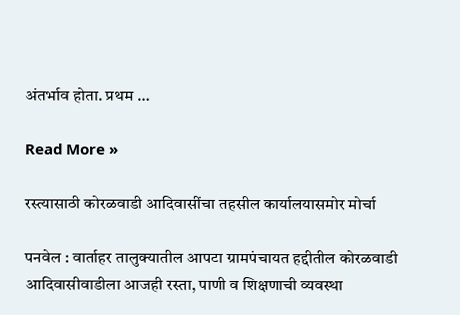अंतर्भाव होता. प्रथम …

Read More »

रस्त्यासाठी कोरळवाडी आदिवासींचा तहसील कार्यालयासमोर मोर्चा

पनवेल : वार्ताहर तालुक्यातील आपटा ग्रामपंचायत हद्दीतील कोरळवाडी आदिवासीवाडीला आजही रस्ता, पाणी व शिक्षणाची व्यवस्था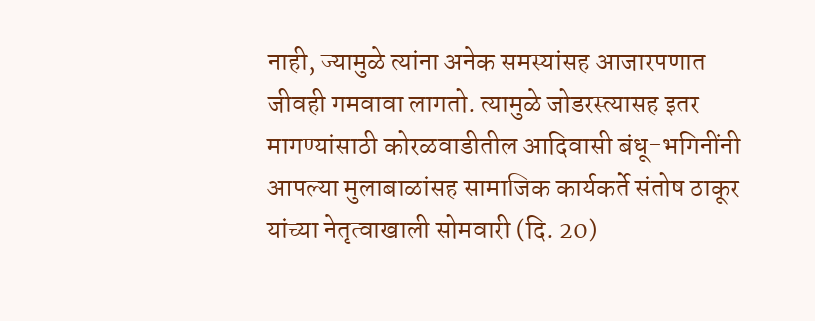नाही, ज्यामुळे त्यांना अनेक समस्यांसह आजारपणात जीवही गमवावा लागतो. त्यामुळे जोडरस्त्यासह इतर मागण्यांसाठी कोरळवाडीतील आदिवासी बंधू-भगिनींनी आपल्या मुलाबाळांसह सामाजिक कार्यकर्ते संतोष ठाकूर यांच्या नेतृत्वाखाली सोमवारी (दि. 20)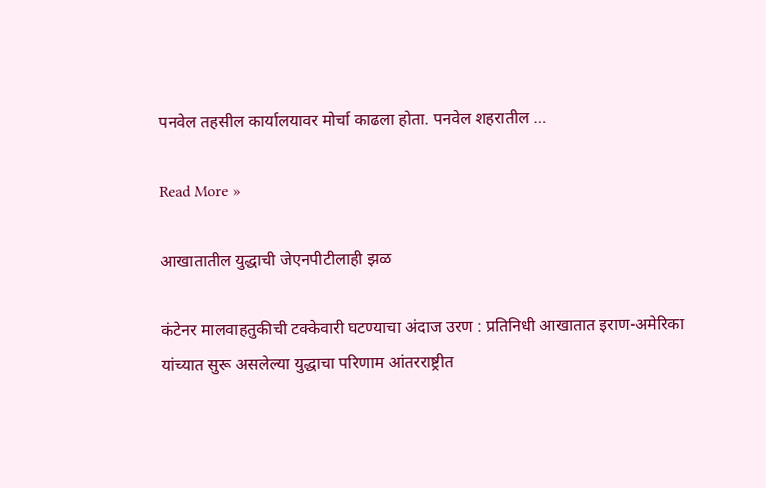पनवेल तहसील कार्यालयावर मोर्चा काढला होता. पनवेल शहरातील …

Read More »

आखातातील युद्धाची जेएनपीटीलाही झळ

कंटेनर मालवाहतुकीची टक्केवारी घटण्याचा अंदाज उरण : प्रतिनिधी आखातात इराण-अमेरिका यांच्यात सुरू असलेल्या युद्धाचा परिणाम आंतरराष्ट्रीत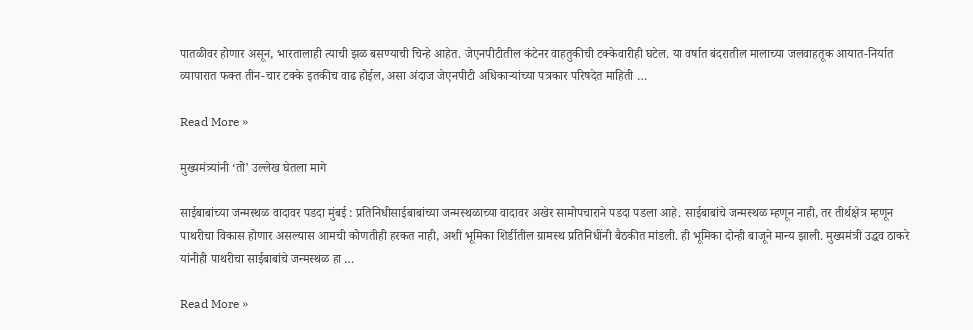पातळीवर होणार असून, भारतालाही त्याची झळ बसण्याची चिन्हे आहेत. जेएनपीटीतील कंटेनर वाहतुकीची टक्केवारीही घटेल. या वर्षात बंदरातील मालाच्या जलवाहतूक आयात-निर्यात व्यापारात फक्त तीन-चार टक्के इतकीच वाढ होईल, असा अंदाज जेएनपीटी अधिकार्‍यांच्या पत्रकार परिषदेत माहिती …

Read More »

मुख्यमंत्र्यांनी ‘तो’ उल्लेख घेतला मागे

साईबाबांच्या जन्मस्थळ वादावर पडदा मुंबई : प्रतिनिधीसाईबाबांच्या जन्मस्थळाच्या वादावर अखेर सामोपचाराने पडदा पडला आहे. साईबाबांचे जन्मस्थळ म्हणून नाही, तर तीर्थक्षेत्र म्हणून पाथरीचा विकास होणार असल्यास आमची कोणतीही हरकत नाही, अशी भूमिका शिर्डीतील ग्रामस्थ प्रतिनिधींनी बैठकीत मांडली. ही भूमिका दोन्ही बाजूने मान्य झाली. मुख्यमंत्री उद्धव ठाकरे यांनीही पाथरीचा साईबाबांचे जन्मस्थळ हा …

Read More »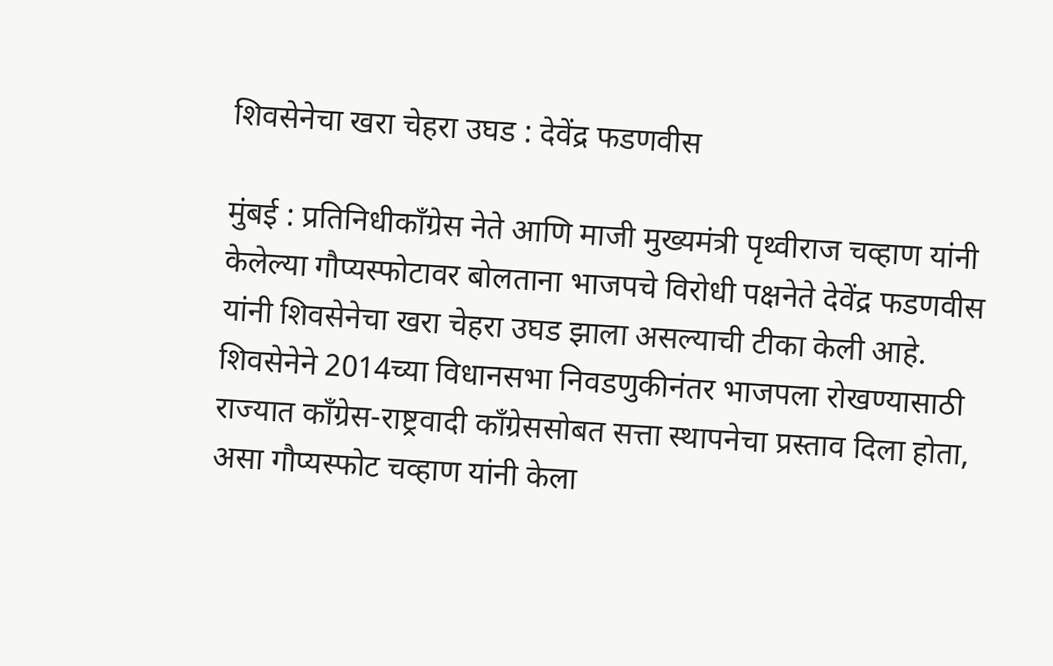शिवसेनेचा खरा चेहरा उघड : देवेंद्र फडणवीस

मुंबई : प्रतिनिधीकाँग्रेस नेते आणि माजी मुख्यमंत्री पृथ्वीराज चव्हाण यांनी केलेल्या गौप्यस्फोटावर बोलताना भाजपचे विरोधी पक्षनेते देवेंद्र फडणवीस यांनी शिवसेनेचा खरा चेहरा उघड झाला असल्याची टीका केली आहे. शिवसेनेने 2014च्या विधानसभा निवडणुकीनंतर भाजपला रोखण्यासाठी राज्यात काँग्रेस-राष्ट्रवादी काँग्रेससोबत सत्ता स्थापनेचा प्रस्ताव दिला होता, असा गौप्यस्फोट चव्हाण यांनी केला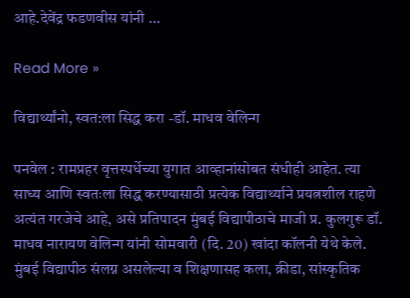आहे.देवेंद्र फडणवीस यांनी …

Read More »

विद्यार्थ्यांनो, स्वत:ला सिद्ध करा -डॉ. माधव वेलिन्ग

पनवेल : रामप्रहर वृत्तस्पर्धेच्या युगात आव्हानांसोबत संधीही आहेत. त्या साध्य आणि स्वतःला सिद्ध करण्यासाठी प्रत्येक विद्यार्थ्याने प्रयत्नशील राहणे अत्यंत गरजेचे आहे, असे प्रतिपादन मुंबई विद्यापीठाचे माजी प्र. कुलगुरू डॉ. माधव नारायण वेलिन्ग यांनी सोमवारी (दि. 20) खांदा कॉलनी येथे केले. मुंबई विद्यापीठ संलग्न असलेल्या व शिक्षणासह कला, क्रीडा, सांस्कृतिक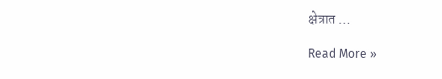क्षेत्रात …

Read More »